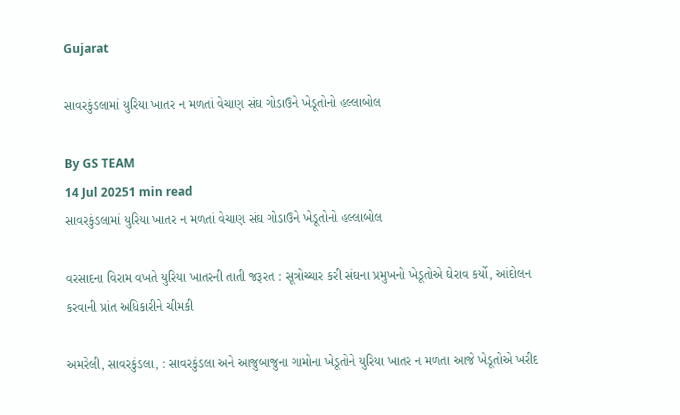Gujarat

સાવરકુંડલામાં યુરિયા ખાતર ન મળતાં વેચાણ સંઘ ગોડાઉને ખેડૂતોનો હલ્લાબોલ

By GS TEAM
14 Jul 20251 min read
સાવરકુંડલામાં યુરિયા ખાતર ન મળતાં વેચાણ સંઘ ગોડાઉને ખેડૂતોનો હલ્લાબોલ

વરસાદના વિરામ વખતે યુરિયા ખાતરની તાતી જરૂરત : સૂત્રોચ્ચાર કરી સંઘના પ્રમુખનો ખેડૂતોએ ઘેરાવ કર્યો, આંદોલન કરવાની પ્રાંત અધિકારીને ચીમકી

અમરેલી, સાવરકુંડલા, : સાવરકુંડલા અને આજુબાજુના ગામોના ખેડૂતોને યુરિયા ખાતર ન મળતા આજે ખેડૂતોએ ખરીદ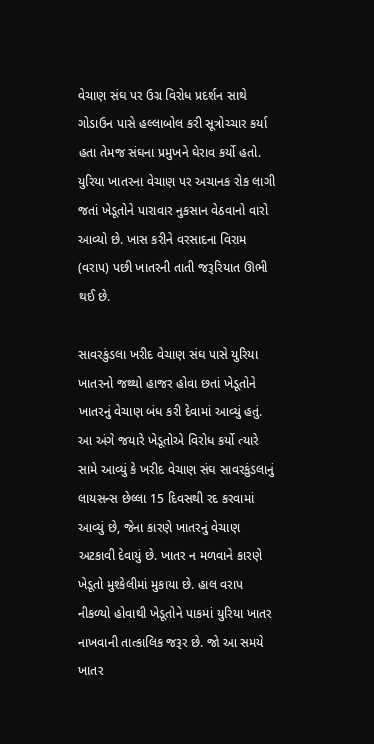વેચાણ સંઘ પર ઉગ્ર વિરોધ પ્રદર્શન સાથે ગોડાઉન પાસે હલ્લાબોલ કરી સૂત્રોચ્ચાર કર્યા હતા તેમજ સંઘના પ્રમુખને ઘેરાવ કર્યો હતો. યુરિયા ખાતરના વેચાણ પર અચાનક રોક લાગી જતાં ખેડૂતોને પારાવાર નુકસાન વેઠવાનો વારો આવ્યો છે. ખાસ કરીને વરસાદના વિરામ (વરાપ) પછી ખાતરની તાતી જરૂરિયાત ઊભી થઈ છે.

સાવરકુંડલા ખરીદ વેચાણ સંઘ પાસે યુરિયા ખાતરનો જથ્થો હાજર હોવા છતાં ખેડૂતોને ખાતરનું વેચાણ બંધ કરી દેવામાં આવ્યું હતું. આ અંગે જયારે ખેડૂતોએ વિરોધ કર્યો ત્યારે  સામે આવ્યું કે ખરીદ વેચાણ સંઘ સાવરકુંડલાનું લાયસન્સ છેલ્લા 15 દિવસથી રદ કરવામાં આવ્યું છે, જેના કારણે ખાતરનું વેચાણ અટકાવી દેવાયું છે. ખાતર ન મળવાને કારણે ખેડૂતો મુશ્કેલીમાં મુકાયા છે. હાલ વરાપ નીકળ્યો હોવાથી ખેડૂતોને પાકમાં યુરિયા ખાતર નાખવાની તાત્કાલિક જરૂર છે. જો આ સમયે ખાતર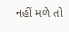નહીં મળે તો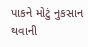પાકને મોટું નુકસાન થવાની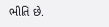ભીતિ છે.